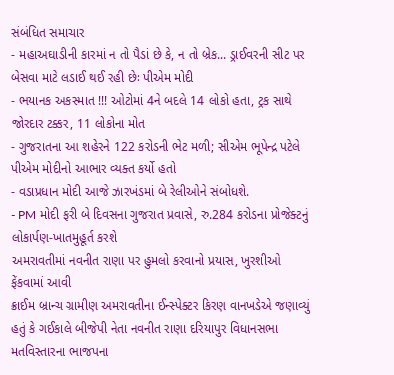સંબંધિત સમાચાર
- મહાઅઘાડીની કારમાં ન તો પૈડાં છે કે, ન તો બ્રેક... ડ્રાઈવરની સીટ પર બેસવા માટે લડાઈ થઈ રહી છેઃ પીએમ મોદી
- ભયાનક અકસ્માત !!! ઓટોમાં 4ને બદલે 14 લોકો હતા, ટ્રક સાથે જોરદાર ટક્કર, 11 લોકોના મોત
- ગુજરાતના આ શહેરને 122 કરોડની ભેટ મળી; સીએમ ભૂપેન્દ્ર પટેલે પીએમ મોદીનો આભાર વ્યક્ત કર્યો હતો
- વડાપ્રધાન મોદી આજે ઝારખંડમાં બે રેલીઓને સંબોધશે.
- PM મોદી ફરી બે દિવસના ગુજરાત પ્રવાસે, રુ.284 કરોડના પ્રોજેક્ટનું લોકાર્પણ-ખાતમુહૂર્ત કરશે
અમરાવતીમાં નવનીત રાણા પર હુમલો કરવાનો પ્રયાસ, ખુરશીઓ ફેંકવામાં આવી
ક્રાઈમ બ્રાન્ચ ગ્રામીણ અમરાવતીના ઈન્સ્પેક્ટર કિરણ વાનખડેએ જણાવ્યું હતું કે ગઈકાલે બીજેપી નેતા નવનીત રાણા દરિયાપુર વિધાનસભા મતવિસ્તારના ભાજપના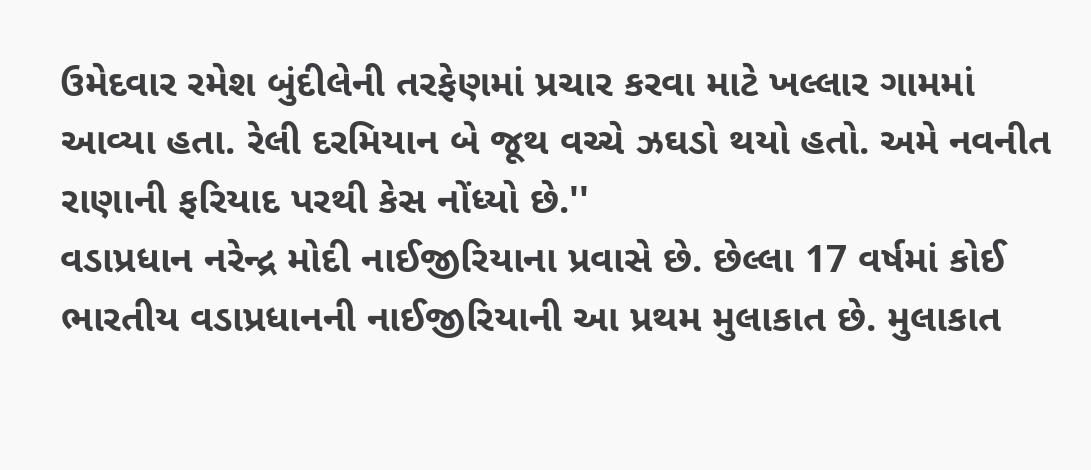ઉમેદવાર રમેશ બુંદીલેની તરફેણમાં પ્રચાર કરવા માટે ખલ્લાર ગામમાં આવ્યા હતા. રેલી દરમિયાન બે જૂથ વચ્ચે ઝઘડો થયો હતો. અમે નવનીત રાણાની ફરિયાદ પરથી કેસ નોંધ્યો છે.''
વડાપ્રધાન નરેન્દ્ર મોદી નાઈજીરિયાના પ્રવાસે છે. છેલ્લા 17 વર્ષમાં કોઈ ભારતીય વડાપ્રધાનની નાઈજીરિયાની આ પ્રથમ મુલાકાત છે. મુલાકાત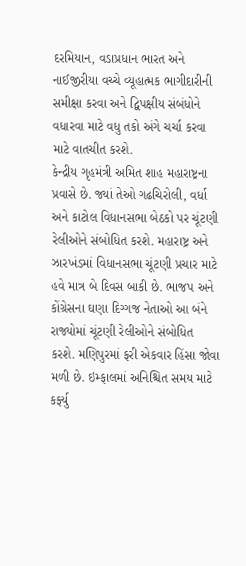દરમિયાન, વડાપ્રધાન ભારત અને નાઈજીરીયા વચ્ચે વ્યૂહાત્મક ભાગીદારીની સમીક્ષા કરવા અને દ્વિપક્ષીય સંબંધોને વધારવા માટે વધુ તકો અંગે ચર્ચા કરવા માટે વાતચીત કરશે.
કેન્દ્રીય ગૃહમંત્રી અમિત શાહ મહારાષ્ટ્રના પ્રવાસે છે. જ્યાં તેઓ ગઢચિરોલી, વર્ધા અને કાટોલ વિધાનસભા બેઠકો પર ચૂંટણી રેલીઓને સંબોધિત કરશે. મહારાષ્ટ્ર અને ઝારખંડમાં વિધાનસભા ચૂંટણી પ્રચાર માટે હવે માત્ર બે દિવસ બાકી છે. ભાજપ અને કોંગ્રેસના ઘણા દિગ્ગજ નેતાઓ આ બંને રાજ્યોમાં ચૂંટણી રેલીઓને સંબોધિત કરશે. મણિપુરમાં ફરી એકવાર હિંસા જોવા મળી છે. ઇમ્ફાલમાં અનિશ્ચિત સમય માટે કર્ફ્યુ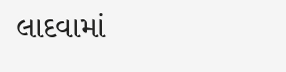લાદવામાં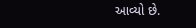આવ્યો છે.